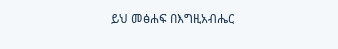ይህ መፅሐፍ በእግዚአብሔር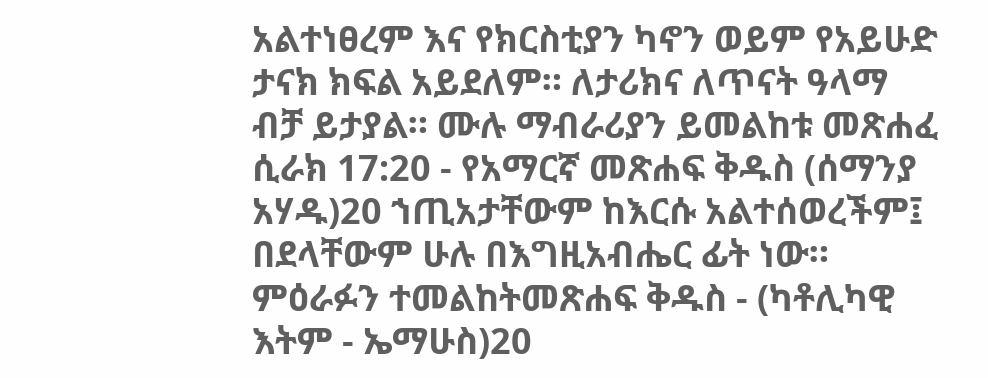አልተነፀረም እና የክርስቲያን ካኖን ወይም የአይሁድ ታናክ ክፍል አይደለም። ለታሪክና ለጥናት ዓላማ ብቻ ይታያል። ሙሉ ማብራሪያን ይመልከቱ መጽሐፈ ሲራክ 17:20 - የአማርኛ መጽሐፍ ቅዱስ (ሰማንያ አሃዱ)20 ኀጢአታቸውም ከእርሱ አልተሰወረችም፤ በደላቸውም ሁሉ በእግዚአብሔር ፊት ነው። ምዕራፉን ተመልከትመጽሐፍ ቅዱስ - (ካቶሊካዊ እትም - ኤማሁስ)20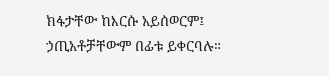ክፋታቸው ከእርሱ አይሰወርም፤ ኃጢአቶቻቸውም በፊቱ ይቀርባሉ።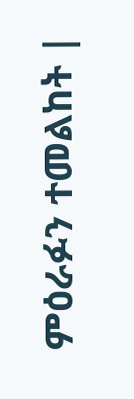ምዕራፉን ተመልከት |